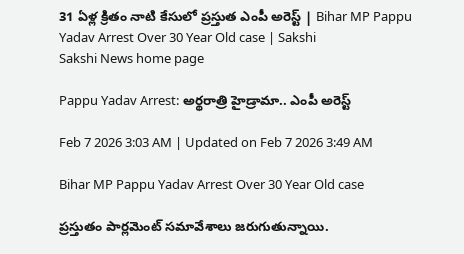31 ఏళ్ల క్రితం నాటి కేసులో ప్రస్తుత ఎంపీ అరెస్ట్ | Bihar MP Pappu Yadav Arrest Over 30 Year Old case | Sakshi
Sakshi News home page

Pappu Yadav Arrest: అర్థరాత్రి హైడ్రామా.. ఎంపీ అరెస్ట్

Feb 7 2026 3:03 AM | Updated on Feb 7 2026 3:49 AM

Bihar MP Pappu Yadav Arrest Over 30 Year Old case

ప్రస్తుతం పార్లమెంట్ సమావేశాలు జరుగుతున్నాయి.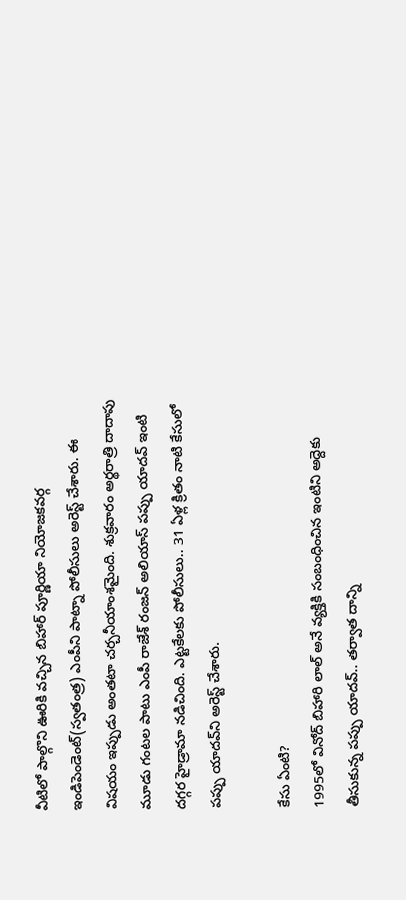వీటిలో పాల్గొని ఊరికి వచ్చిన బిహార్ పూర్ణియా నియోజకవర్గ ఇండిపెండెంట్(స్వతంత్ర) ఎంపీని పాట్నా పోలీసులు అరెస్ట్ చేశారు. ఈ విషయం ఇప్పుడు అంతటా చర్చనీయాంశమైంది. శుక్రవారం అర్థరాత్రి దాదాపు మూడు గంటల పాటు ఎంపీ రాజేశ్ రంజన్ అలియాస్ పప్పు యాదవ్ ఇంటి దగ్గర హైడ్రామా నడిచింది. ఎట్టకేలకు పోలీసులు.. 31 ఏళ్ల క్రితం నాటి కేసులో పప్పు యాదవ్‌ని అరెస్ట్ చేశారు.

కేసు ఏంటి?
1995లో వినోద్ బిహారి లాల్ అనే వ్యక్తికి సంబంధించిన ఇంటిని అద్దెకు తీసుకున్న పప్పు యాదవ్.. తర్వాత దాన్ని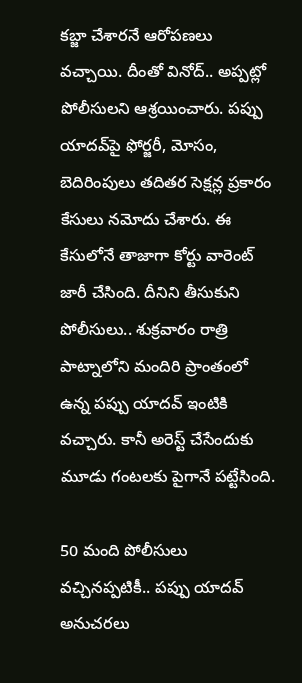కబ్జా చేశారనే ఆరోపణలు వచ్చాయి. దీంతో వినోద్.. అప్పట్లో పోలీసులని ఆశ్రయించారు. పప్పు యాదవ్‌పై ఫోర్జరీ, మోసం, బెదిరింపులు తదితర సెక్షన్ల ప్రకారం కేసులు నమోదు చేశారు. ఈ కేసులోనే తాజాగా కోర్టు వారెంట్ జారీ చేసింది. దీనిని తీసుకుని పోలీసులు.. శుక్రవారం రాత్రి పాట్నాలోని మందిరి ప్రాంతంలో ఉన్న పప్పు యాదవ్ ఇంటికి వచ్చారు. కానీ అరెస్ట్ చేసేందుకు మూడు గంటలకు పైగానే పట్టేసింది.

50 మంది పోలీసులు వచ్చినప్పటికీ.. పప్పు యాదవ్ అనుచరలు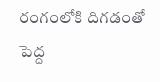రంగంలోకి దిగడంతో పెద్ద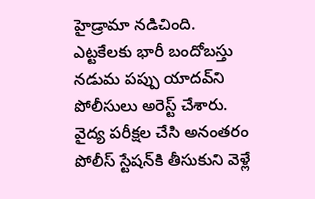హైడ్రామా నడిచింది. ఎ‍ట్టకేలకు భారీ బందోబస్తు నడుమ పప్పు యాదవ్‌ని పోలీసులు అరెస్ట్ చేశారు. వైద్య పరీక్షల చేసి అనంతరం పోలీస్ స్టేషన్‌కి తీసుకుని వెళ్లే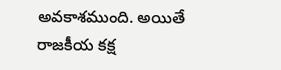అవకాశముంది. అయితే రాజకీయ కక్ష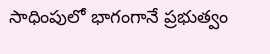సాధింపులో భాగంగానే ప్రభుత్వం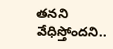తనని వేధిస్తోందని..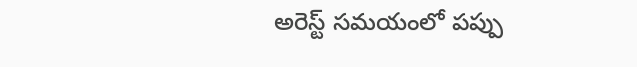అరెస్ట్ సమయంలో పప్పు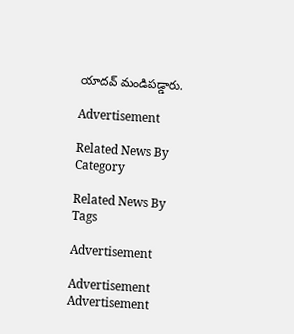యాదవ్ మండిపడ్డారు.

Advertisement

Related News By Category

Related News By Tags

Advertisement

Advertisement
Advertisement